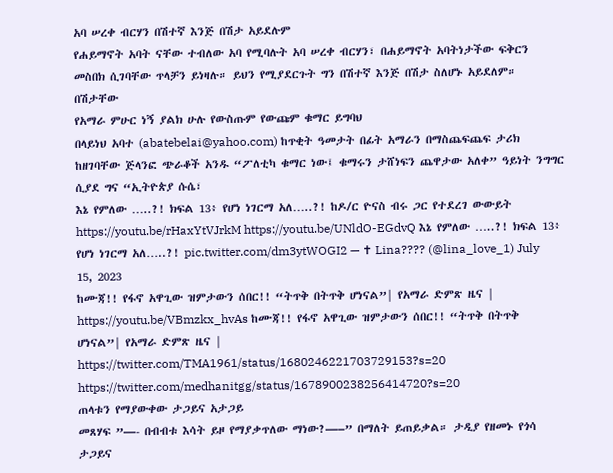አባ ሠረቀ ብርሃን በሽተኛ እንጅ በሽታ አይደሉም
የሐይማኖት አባት ናቸው ተብለው አባ የሚባሉት አባ ሠረቀ ብርሃን፣ በሐይማኖት አባትነታችው ፍቅርን መስበክ ሲገባቸው ጥላቻን ይነዛሉ። ይህን የሚያደርጉት ግን በሽተኛ እንጅ በሽታ ስለሆኑ አይደለም። በሽታቸው
የአማራ ምሁር ነኝ ያልክ ሁሉ የውስጡም የውጩም ቁማር ይግባህ
በላይነህ አባተ (abatebelai@yahoo.com) ከጥቂት ዓመታት በፊት አማራን በማስጨፍጨፍ ታሪክ ከዘገባቸው ጅላንፎ ጭራቆች አንዱ “ፖለቲካ ቁማር ነው፤ ቁማሩን ታሸነፍን ጨዋታው አለቀ” ዓይነት ንግግር ሲያደ ግና “ኢትዮጵያ ሱሴ፣
እኔ የምለው …..?! ክፍል 13፥ የሆነ ነገርማ አለ…..?! ከዶ/ር ዮናስ ብሩ ጋር የተደረገ ውውይት
https://youtu.be/rHaxYtVJrkM https://youtu.be/UNldO-EGdvQ እኔ የምለው …..?! ክፍል 13፥ የሆነ ነገርማ አለ…..?! pic.twitter.com/dm3ytWOGI2 — ✝ Lina???? (@lina_love_1) July 15, 2023
ከሙጃ!! የፋኖ አዋጊው ዝምታውን ሰበር!! “ትጥቅ በትጥቅ ሆነናል”| የአማራ ድምጽ ዜና |
https://youtu.be/VBmzkx_hvAs ከሙጃ!! የፋኖ አዋጊው ዝምታውን ሰበር!! “ትጥቅ በትጥቅ ሆነናል”| የአማራ ድምጽ ዜና | https://twitter.com/TMA1961/status/1680246221703729153?s=20 https://twitter.com/medhanitgg/status/1678900238256414720?s=20
ጠላቱን የማያውቀው ታጋይና አታጋይ
መጸሃፍ ”—- በብብቱ እሳት ይዞ የማያቃጥለው ማነው?—–” በማለት ይጠይቃል። ታዲያ የዘመኑ የጎሳ ታጋይና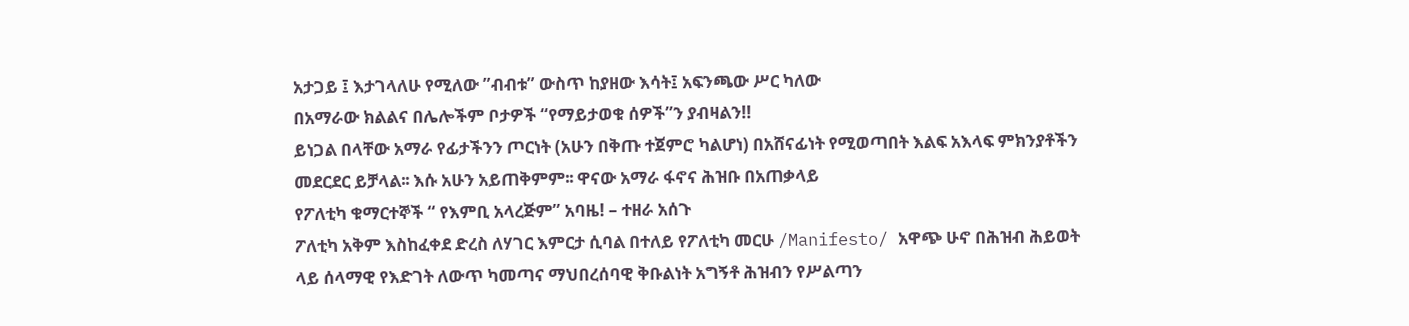አታጋይ ፤ እታገላለሁ የሚለው ”ብብቱ” ውስጥ ከያዘው እሳት፤ አፍንጫው ሥር ካለው
በአማራው ክልልና በሌሎችም ቦታዎች “የማይታወቁ ሰዎች”ን ያብዛልን!!
ይነጋል በላቸው አማራ የፊታችንን ጦርነት (አሁን በቅጡ ተጀምሮ ካልሆነ) በአሸናፊነት የሚወጣበት እልፍ አእላፍ ምክንያቶችን መደርደር ይቻላል፡፡ እሱ አሁን አይጠቅምም፡፡ ዋናው አማራ ፋኖና ሕዝቡ በአጠቃላይ
የፖለቲካ ቁማርተኞች “ የእምቢ አላረጅም” አባዜ! – ተዘራ አሰጉ
ፖለቲካ አቅም እስከፈቀደ ድረስ ለሃገር እምርታ ሲባል በተለይ የፖለቲካ መርሁ /Manifesto/ አዋጭ ሁኖ በሕዝብ ሕይወት ላይ ሰላማዊ የእድገት ለውጥ ካመጣና ማህበረሰባዊ ቅቡልነት አግኝቶ ሕዝብን የሥልጣን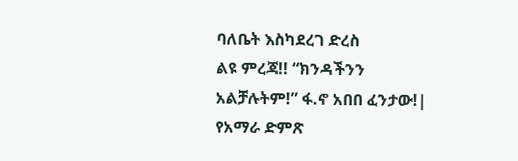ባለቤት እስካደረገ ድረስ
ልዩ ምረጃ!! “ክንዳችንን አልቻሉትም!” ፋ.ኖ አበበ ፈንታው!| የአማራ ድምጽ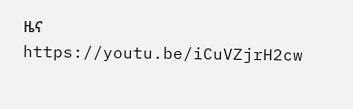ዜና
https://youtu.be/iCuVZjrH2cw